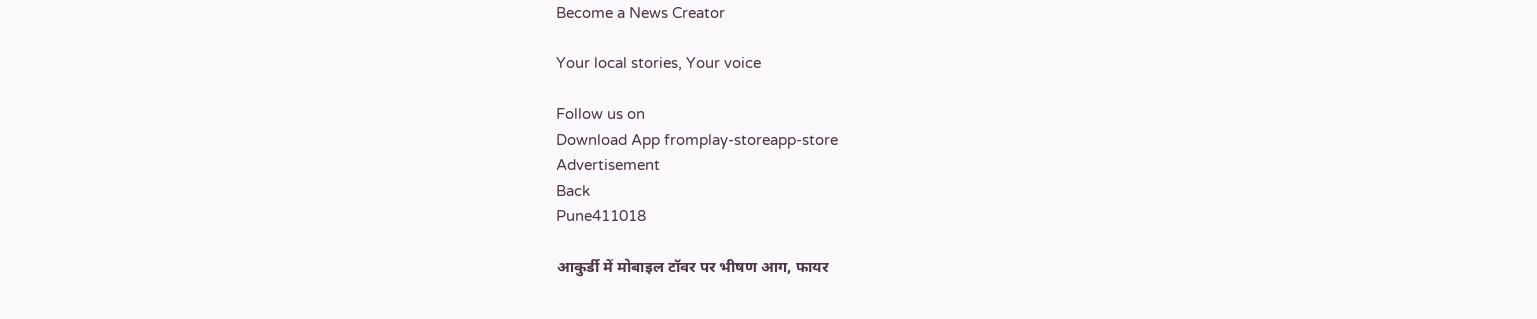Become a News Creator

Your local stories, Your voice

Follow us on
Download App fromplay-storeapp-store
Advertisement
Back
Pune411018

आकुर्डी में मोबाइल टॉवर पर भीषण आग, फायर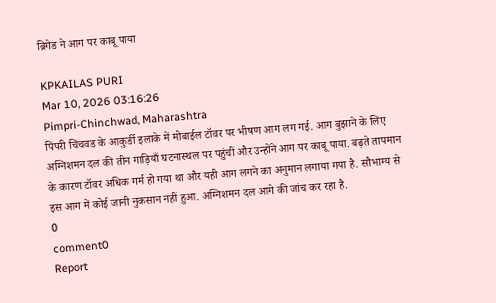ब्रिगेड ने आग पर काबू पाया

KPKAILAS PURI
Mar 10, 2026 03:16:26
Pimpri-Chinchwad, Maharashtra
पिंपरी चिंचवड के आकुर्डी इलाके में मोबाईल टॉवर पर भीषण आग लग गई. आग बुझाने के लिए अग्निशमन दल की तीन गाड़ियाँ घटनास्थल पर पहुंचीं और उन्होंने आग पर काबू पाया. बढ़ते तापमान के कारण टॉवर अधिक गर्म हो गया था और यही आग लगने का अनुमान लगाया गया है. सौभाग्य से इस आग में कोई जानी नुकसान नहीं हुआ. अग्निशमन दल आगे की जांच कर रहा है.
0
comment0
Report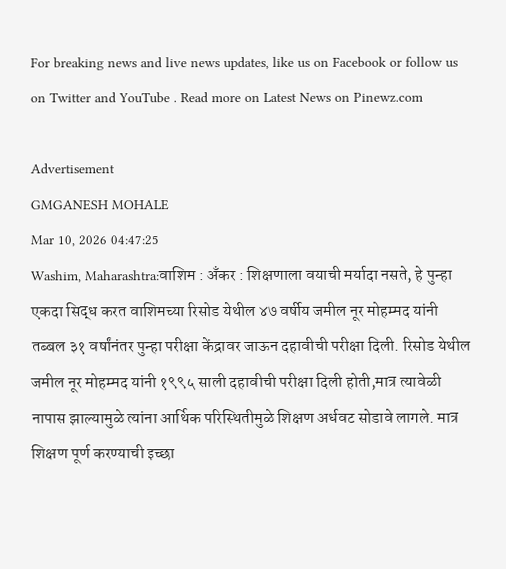For breaking news and live news updates, like us on Facebook or follow us on Twitter and YouTube . Read more on Latest News on Pinewz.com

Advertisement
GMGANESH MOHALE
Mar 10, 2026 04:47:25
Washim, Maharashtra:वाशिम : अँकर : शिक्षणाला वयाची मर्यादा नसते, हे पुन्हा एकदा सिद्ध करत वाशिमच्या रिसोड येथील ४७ वर्षीय जमील नूर मोहम्मद यांनी तब्बल ३१ वर्षांनंतर पुन्हा परीक्षा केंद्रावर जाऊन दहावीची परीक्षा दिली. रिसोड येथील जमील नूर मोहम्मद यांनी १९९५ साली दहावीची परीक्षा दिली होती,मात्र त्यावेळी नापास झाल्यामुळे त्यांना आर्थिक परिस्थितीमुळे शिक्षण अर्धवट सोडावे लागले. मात्र शिक्षण पूर्ण करण्याची इच्छा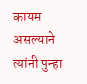कायम असल्याने त्यांनी पुन्हा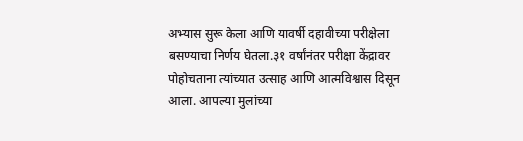अभ्यास सुरू केला आणि यावर्षी दहावीच्या परीक्षेला बसण्याचा निर्णय घेतला.३१ वर्षांनंतर परीक्षा केंद्रावर पोहोचताना त्यांच्यात उत्साह आणि आत्मविश्वास दिसून आला. आपल्या मुलांच्या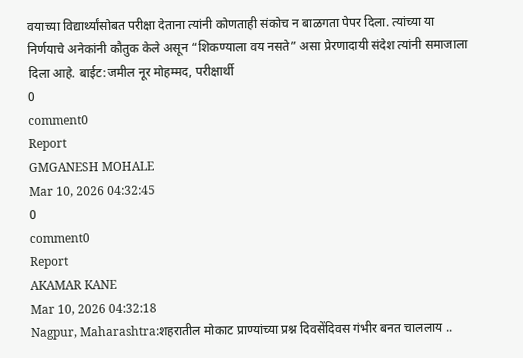वयाच्या विद्यार्थ्यांसोबत परीक्षा देताना त्यांनी कोणताही संकोच न बाळगता पेपर दिला. त्यांच्या या निर्णयाचे अनेकांनी कौतुक केले असून “शिकण्याला वय नसते” असा प्रेरणादायी संदेश त्यांनी समाजाला दिला आहे. बाईट:जमील नूर मोहम्मद, परीक्षार्थी
0
comment0
Report
GMGANESH MOHALE
Mar 10, 2026 04:32:45
0
comment0
Report
AKAMAR KANE
Mar 10, 2026 04:32:18
Nagpur, Maharashtra:शहरातील मोकाट प्राण्यांच्या प्रश्न दिवसेंदिवस गंभीर बनत चाललाय ..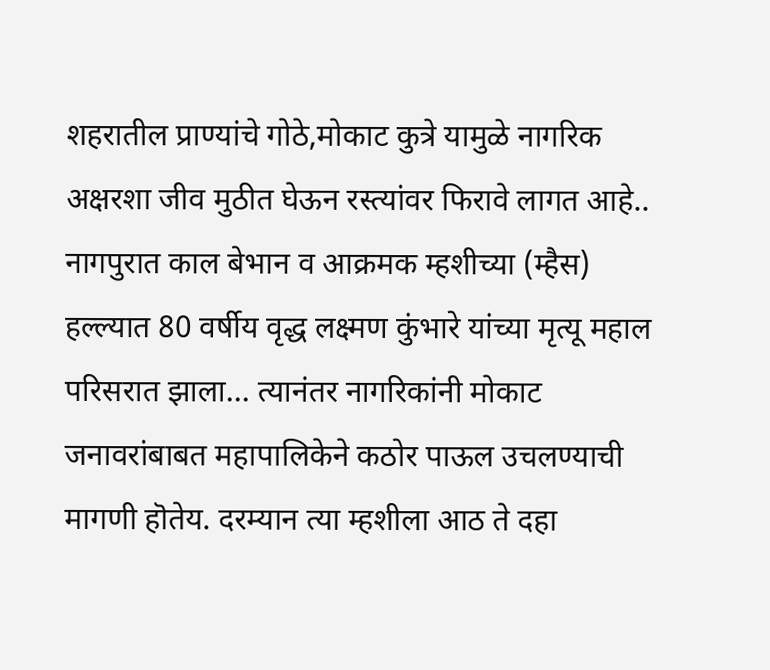शहरातील प्राण्यांचे गोठे,मोकाट कुत्रे यामुळे नागरिक अक्षरशा जीव मुठीत घेऊन रस्त्यांवर फिरावे लागत आहे.. नागपुरात काल बेभान व आक्रमक म्हशीच्या (म्हैस) हल्ल्यात 80 वर्षीय वृद्ध लक्ष्मण कुंभारे यांच्या मृत्यू महाल परिसरात झाला... त्यानंतर नागरिकांनी मोकाट जनावरांबाबत महापालिकेने कठोर पाऊल उचलण्याची मागणी हॊतेय. दरम्यान त्या म्हशीला आठ ते दहा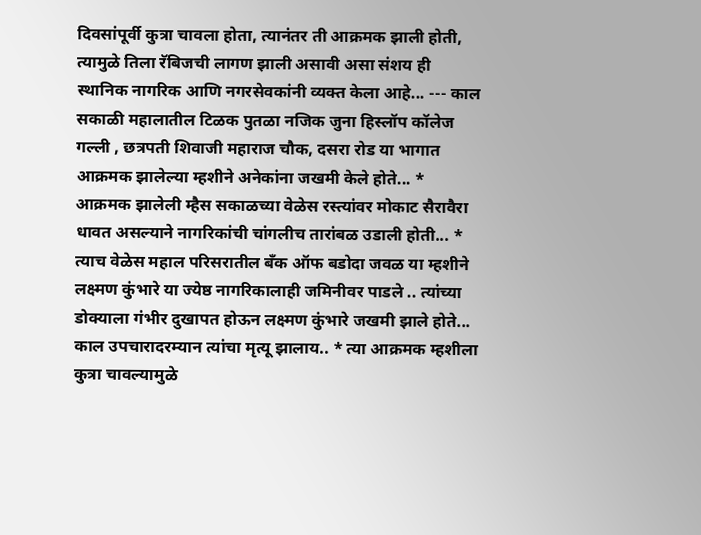दिवसांपूर्वी कुत्रा चावला होता, त्यानंतर ती आक्रमक झाली होती, त्यामुळे तिला रॅबिजची लागण झाली असावी असा संशय ही स्थानिक नागरिक आणि नगरसेवकांनी व्यक्त केला आहे... --- काल सकाळी महालातील टिळक पुतळा नजिक जुना हिस्लॉप कॉलेज गल्ली , छत्रपती शिवाजी महाराज चौक, दसरा रोड या भागात आक्रमक झालेल्या म्हशीने अनेकांना जखमी केले होते... * आक्रमक झालेली म्हैस सकाळच्या वेळेस रस्त्यांवर मोकाट सैरावैरा धावत असल्याने नागरिकांची चांगलीच तारांबळ उडाली होती... * त्याच वेळेस महाल परिसरातील बँक ऑफ बडोदा जवळ या म्हशीने लक्ष्मण कुंभारे या ज्येष्ठ नागरिकालाही जमिनीवर पाडले .. त्यांच्या डोक्याला गंभीर दुखापत होऊन लक्ष्मण कुंभारे जखमी झाले होते... काल उपचारादरम्यान त्यांचा मृत्यू झालाय.. * त्या आक्रमक म्हशीला कुत्रा चावल्यामुळे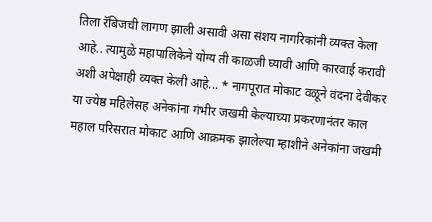तिला रॅबिजची लागण झाली असावी असा संशय नागरिकांनी व्यक्त केला आहे.. त्यामुळे महापालिकेने योग्य ती काळजी घ्यावी आणि कारवाई करावी अशी अपेक्षाही व्यक्त केली आहे... * नागपूरात मोकाट वळूने वंदना देवीकर या ज्येष्ठ महिलेसह अनेकांना गंभीर जखमी केल्याच्या प्रकरणानंतर काल महाल परिसरात मोकाट आणि आक्रमक झालेल्या म्हाशीने अनेकांना जखमी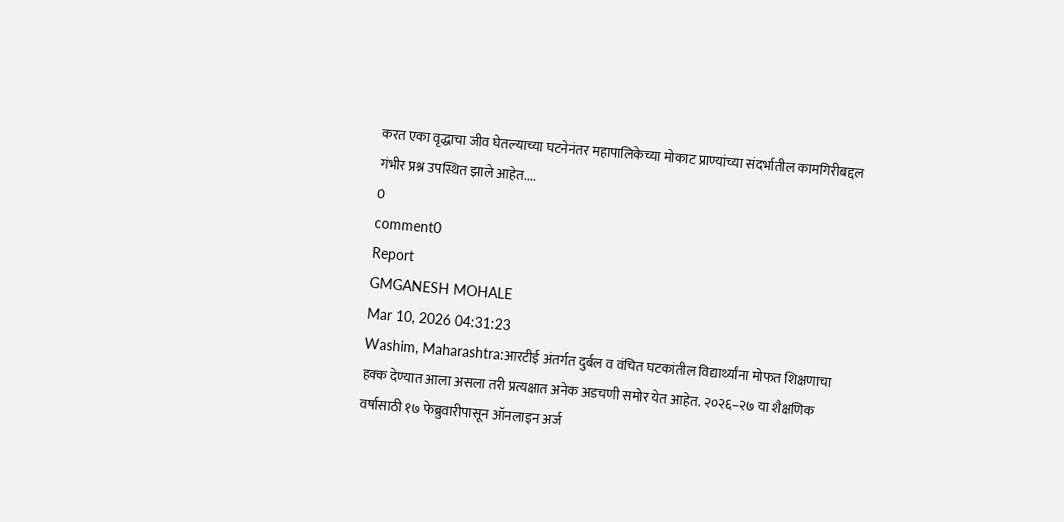करत एका वृद्धाचा जीव घेतल्याच्या घटनेनंतर महापालिकेच्या मोकाट प्राण्यांच्या संदर्भातील कामगिरीबद्दल गंभीर प्रश्न उपस्थित झाले आहेत....
0
comment0
Report
GMGANESH MOHALE
Mar 10, 2026 04:31:23
Washim, Maharashtra:आरटीई अंतर्गत दुर्बल व वंचित घटकांतील विद्यार्थ्यांना मोफत शिक्षणाचा हक्क देण्यात आला असला तरी प्रत्यक्षात अनेक अडचणी समोर येत आहेत. २०२६–२७ या शैक्षणिक वर्षासाठी १७ फेब्रुवारीपासून ऑनलाइन अर्ज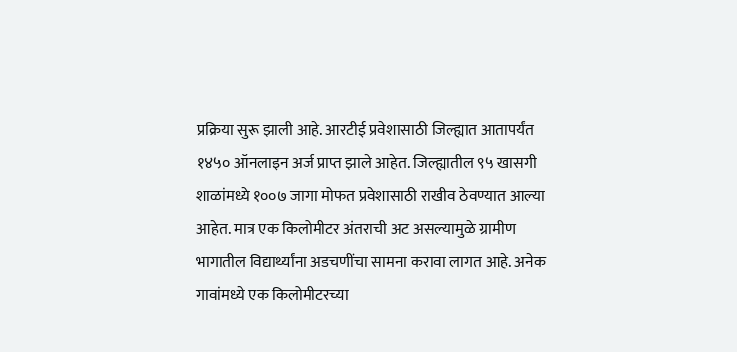प्रक्रिया सुरू झाली आहे. आरटीई प्रवेशासाठी जिल्ह्यात आतापर्यंत १४५० ऑनलाइन अर्ज प्राप्त झाले आहेत. जिल्ह्यातील ९५ खासगी शाळांमध्ये १००७ जागा मोफत प्रवेशासाठी राखीव ठेवण्यात आल्या आहेत. मात्र एक किलोमीटर अंतराची अट असल्यामुळे ग्रामीण भागातील विद्यार्थ्यांना अडचणींचा सामना करावा लागत आहे. अनेक गावांमध्ये एक किलोमीटरच्या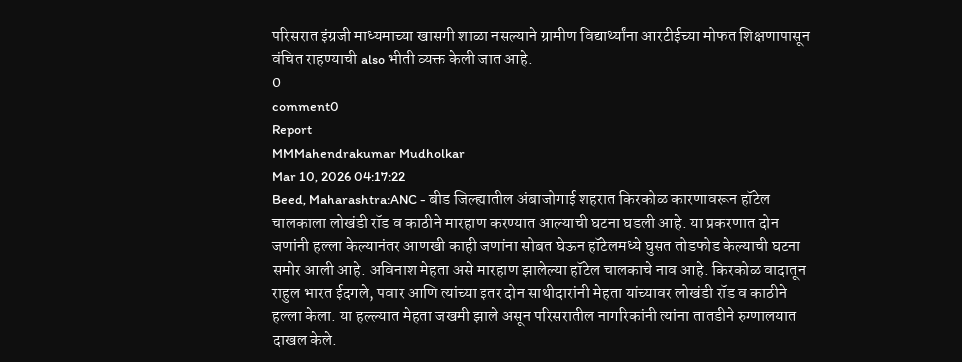परिसरात इंग्रजी माध्यमाच्या खासगी शाळा नसल्याने ग्रामीण विद्यार्थ्यांना आरटीईच्या मोफत शिक्षणापासून वंचित राहण्याची also भीती व्यक्त केली जात आहे.
0
comment0
Report
MMMahendrakumar Mudholkar
Mar 10, 2026 04:17:22
Beed, Maharashtra:ANC - बीड जिल्ह्यातील अंबाजोगाई शहरात किरकोळ कारणावरून हॉटेल चालकाला लोखंडी रॉड व काठीने मारहाण करण्यात आल्याची घटना घडली आहे. या प्रकरणात दोन जणांनी हल्ला केल्यानंतर आणखी काही जणांना सोबत घेऊन हॉटेलमध्ये घुसत तोडफोड केल्याची घटना समोर आली आहे. अविनाश मेहता असे मारहाण झालेल्या हॉटेल चालकाचे नाव आहे. किरकोळ वादातून राहुल भारत ईदगले, पवार आणि त्यांच्या इतर दोन साथीदारांनी मेहता यांच्यावर लोखंडी रॉड व काठीने हल्ला केला. या हल्ल्यात मेहता जखमी झाले असून परिसरातील नागरिकांनी त्यांना तातडीने रुग्णालयात दाखल केले.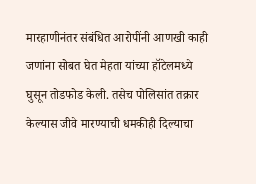मारहाणीनंतर संबंधित आरोपींनी आणखी काही जणांना सोबत घेत मेहता यांच्या हॉटेलमध्ये घुसून तोडफोड केली. तसेच पोलिसांत तक्रार केल्यास जीवे मारण्याची धमकीही दिल्याचा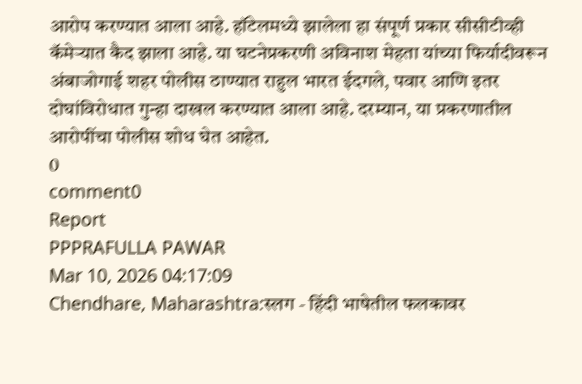आरोप करण्यात आला आहे. हॉटेलमध्ये झालेला हा संपूर्ण प्रकार सीसीटीव्ही कॅमेऱ्यात कैद झाला आहे. या घटनेप्रकरणी अविनाश मेहता यांच्या फिर्यादीवरून अंबाजोगाई शहर पोलीस ठाण्यात राहुल भारत ईदगले, पवार आणि इतर दोघांविरोधात गुन्हा दाखल करण्यात आला आहे. दरम्यान, या प्रकरणातील आरोपींचा पोलीस शोध घेत आहेत.
0
comment0
Report
PPPRAFULLA PAWAR
Mar 10, 2026 04:17:09
Chendhare, Maharashtra:स्लग - हिंदी भाषेतील फलकावर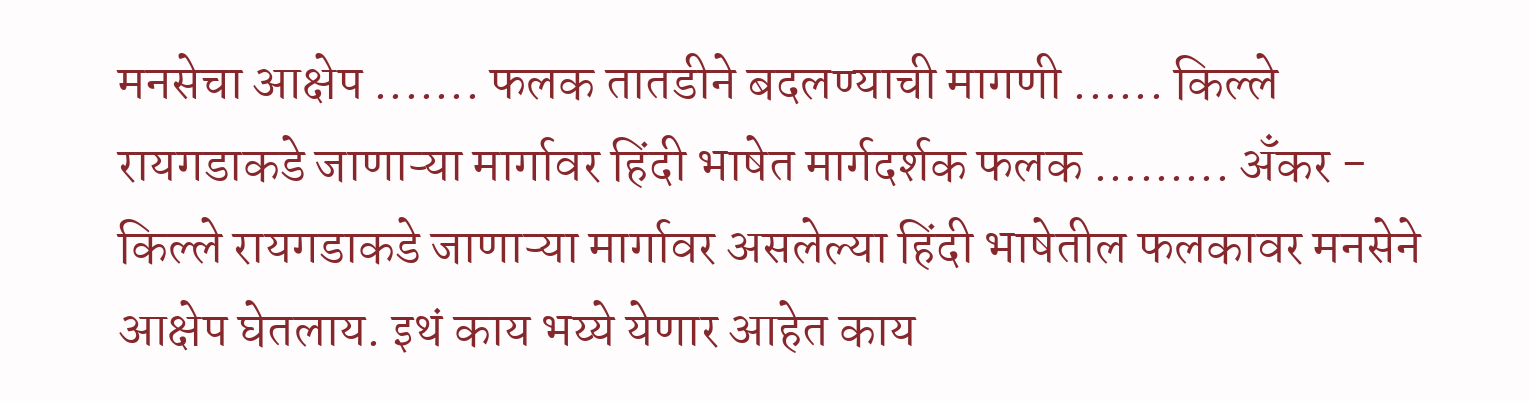मनसेचा आक्षेप ....... फलक तातडीने बदलण्याची मागणी ...... किल्ले रायगडाकडे जाणाऱ्या मार्गावर हिंदी भाषेत मार्गदर्शक फलक ......... अँकर - किल्ले रायगडाकडे जाणाऱ्या मार्गावर असलेल्या हिंदी भाषेतील फलकावर मनसेने आक्षेप घेतलाय. इथं काय भय्ये येणार आहेत काय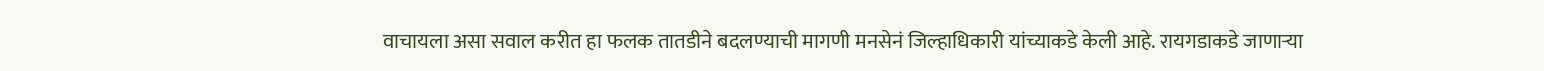वाचायला असा सवाल करीत हा फलक तातडीने बदलण्याची मागणी मनसेनं जिल्हाधिकारी यांच्याकडे केली आहे. रायगडाकडे जाणाऱ्या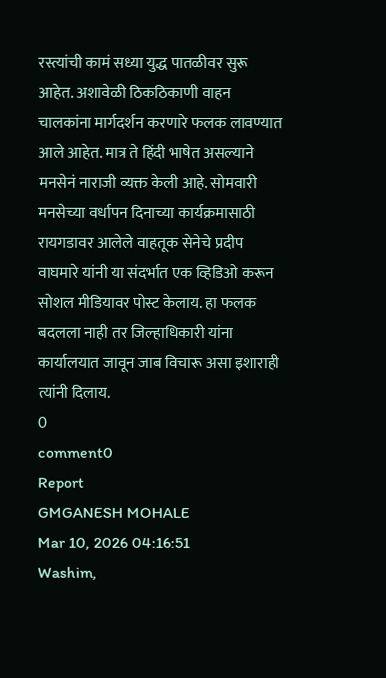रस्त्यांची कामं सध्या युद्ध पातळीवर सुरू आहेत. अशावेळी ठिकठिकाणी वाहन चालकांना मार्गदर्शन करणारे फलक लावण्यात आले आहेत. मात्र ते हिंदी भाषेत असल्याने मनसेनं नाराजी व्यक्त केली आहे. सोमवारी मनसेच्या वर्धापन दिनाच्या कार्यक्रमासाठी रायगडावर आलेले वाहतूक सेनेचे प्रदीप वाघमारे यांनी या संदर्भात एक व्हिडिओ करून सोशल मीडियावर पोस्ट केलाय. हा फलक बदलला नाही तर जिल्हाधिकारी यांना कार्यालयात जावून जाब विचारू असा इशाराही त्यांनी दिलाय.
0
comment0
Report
GMGANESH MOHALE
Mar 10, 2026 04:16:51
Washim,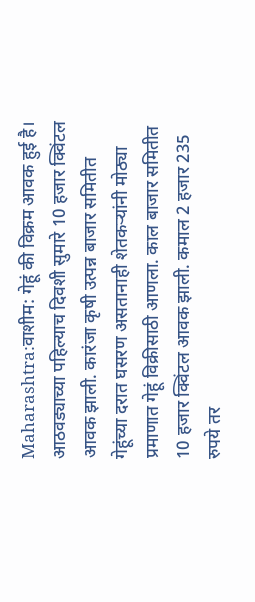Maharashtra:वाशीम: गेहूं की विक्रम आवक हुई है। आठवड्याच्या पहिल्याच दिवशी सुमारे 10 हजार क्विंटल आवक झाली. कारंजा कृषी उत्पन्न बाजार समितीत गेहूंच्या दरात घसरण असतानाही शेतकऱ्यांनी मोठ्या प्रमाणात गेहूं विक्रीसाठी आणला. काल बाजार समितीत 10 हजार क्विंटल आवक झाली. कमाल 2 हजार 235 रुपये तर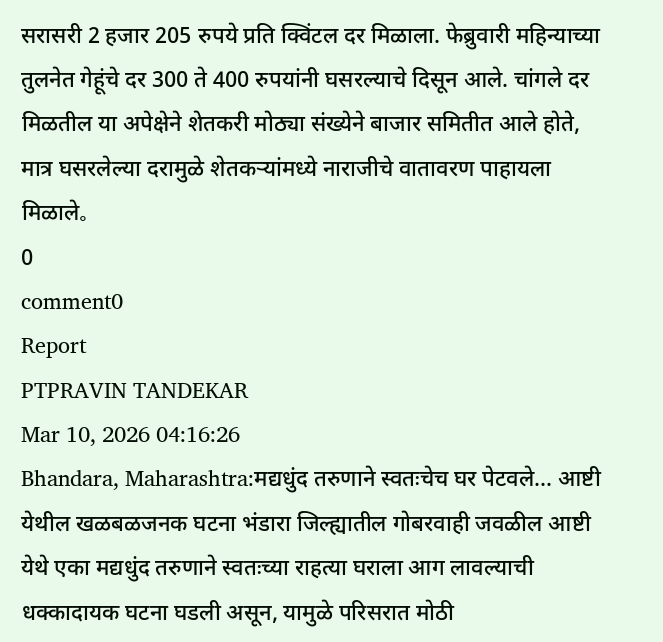सरासरी 2 हजार 205 रुपये प्रति क्विंटल दर मिळाला. फेब्रुवारी महिन्याच्या तुलनेत गेहूंचे दर 300 ते 400 रुपयांनी घसरल्याचे दिसून आले. चांगले दर मिळतील या अपेक्षेने शेतकरी मोठ्या संख्येने बाजार समितीत आले होते, मात्र घसरलेल्या दरामुळे शेतकऱ्यांमध्ये नाराजीचे वातावरण पाहायला मिळाले。
0
comment0
Report
PTPRAVIN TANDEKAR
Mar 10, 2026 04:16:26
Bhandara, Maharashtra:मद्यधुंद तरुणाने स्वतःचेच घर पेटवले... आष्टी येथील खळबळजनक घटना भंडारा जिल्ह्यातील गोबरवाही जवळील आष्टी येथे एका मद्यधुंद तरुणाने स्वतःच्या राहत्या घराला आग लावल्याची धक्कादायक घटना घडली असून, यामुळे परिसरात मोठी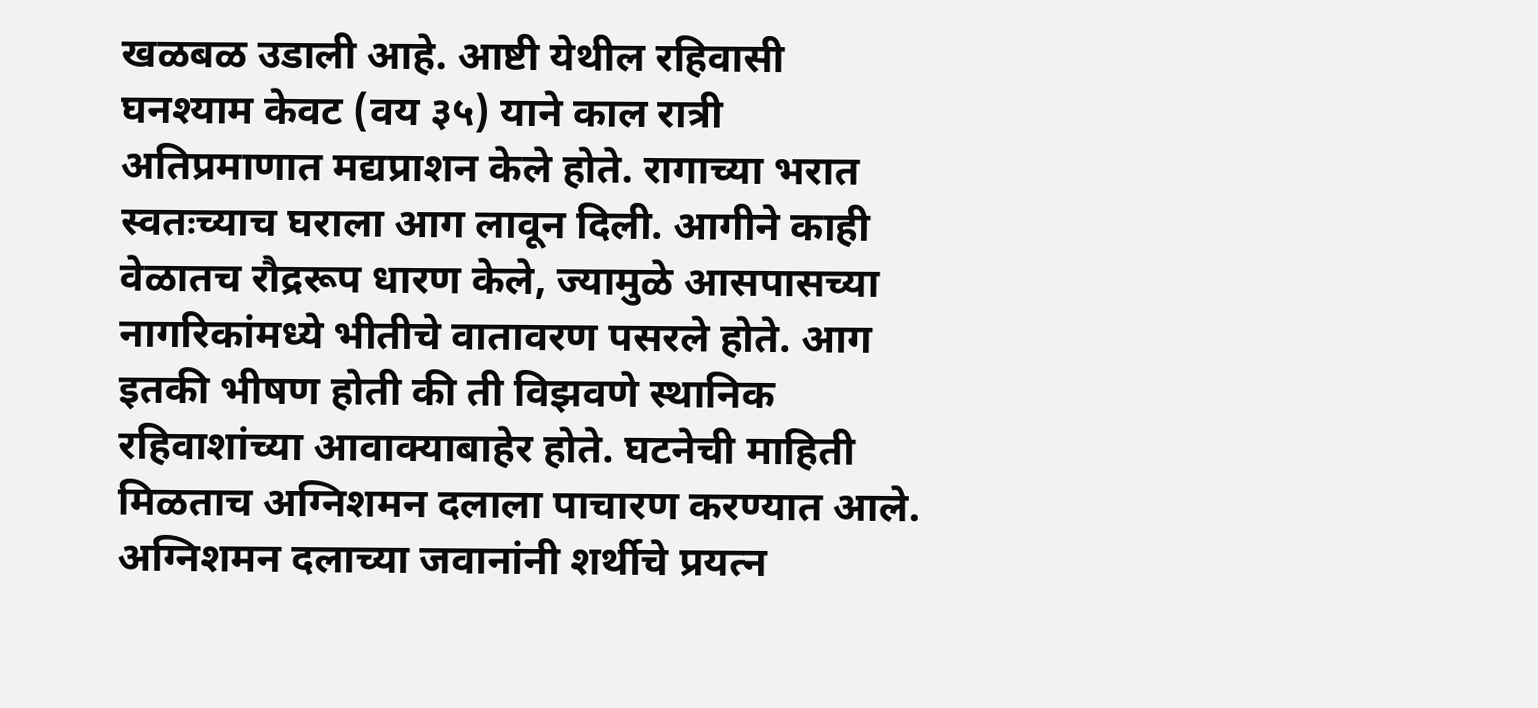खळबळ उडाली आहे. आष्टी येथील रहिवासी घनश्याम केवट (वय ३५) याने काल रात्री अतिप्रमाणात मद्यप्राशन केले होते. रागाच्या भरात स्वतःच्याच घराला आग लावून दिली. आगीने काही वेळातच रौद्ररूप धारण केले, ज्यामुळे आसपासच्या नागरिकांमध्ये भीतीचे वातावरण पसरले होते. आग इतकी भीषण होती की ती विझवणे स्थानिक रहिवाशांच्या आवाक्याबाहेर होते. घटनेची माहिती मिळताच अग्निशमन दलाला पाचारण करण्यात आले. अग्निशमन दलाच्या जवानांनी शर्थीचे प्रयत्न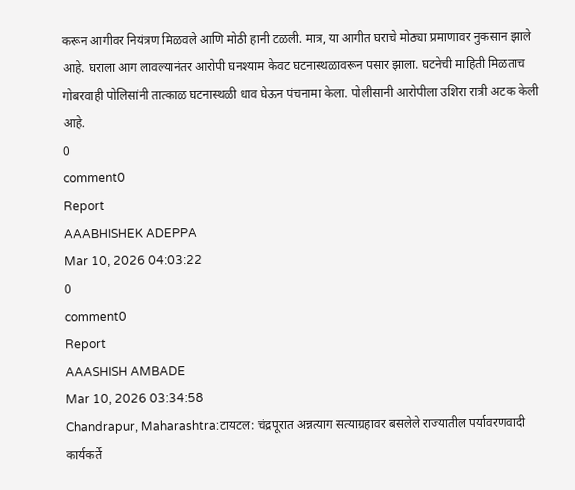करून आगीवर नियंत्रण मिळवले आणि मोठी हानी टळली. मात्र, या आगीत घराचे मोठ्या प्रमाणावर नुकसान झाले आहे. घराला आग लावल्यानंतर आरोपी घनश्याम केवट घटनास्थळावरून पसार झाला. घटनेची माहिती मिळताच गोबरवाही पोलिसांनी तात्काळ घटनास्थळी धाव घेऊन पंचनामा केला. पोलीसानी आरोपीला उशिरा रात्री अटक केली आहे.
0
comment0
Report
AAABHISHEK ADEPPA
Mar 10, 2026 04:03:22
0
comment0
Report
AAASHISH AMBADE
Mar 10, 2026 03:34:58
Chandrapur, Maharashtra:टायटल: चंद्रपूरात अन्नत्याग सत्याग्रहावर बसलेले राज्यातील पर्यावरणवादी कार्यकर्ते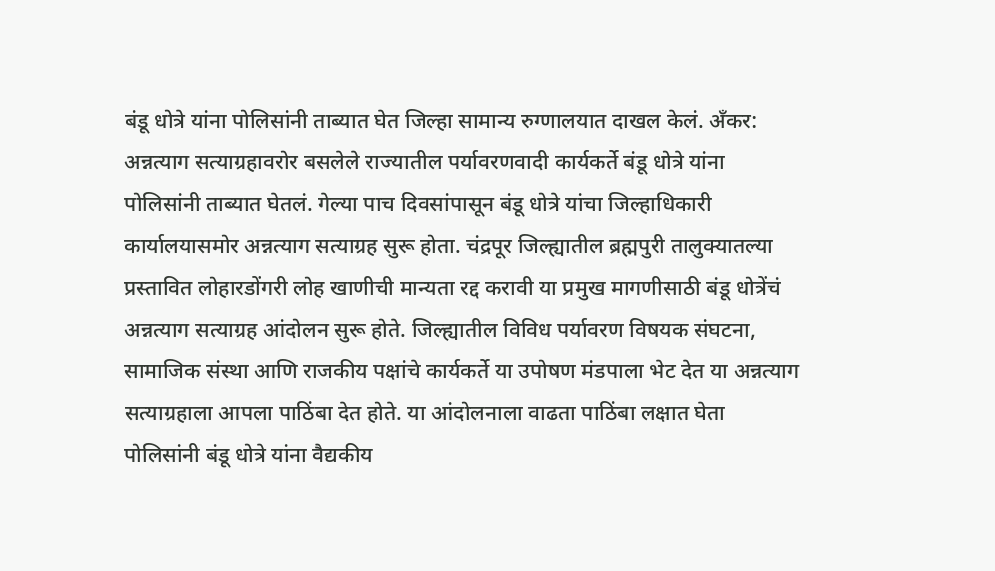बंडू धोत्रे यांना पोलिसांनी ताब्यात घेत जिल्हा सामान्य रुग्णालयात दाखल केलं. अँकर: अन्नत्याग सत्याग्रहावरोर बसलेले राज्यातील पर्यावरणवादी कार्यकर्ते बंडू धोत्रे यांना पोलिसांनी ताब्यात घेतलं. गेल्या पाच दिवसांपासून बंडू धोत्रे यांचा जिल्हाधिकारी कार्यालयासमोर अन्नत्याग सत्याग्रह सुरू होता. चंद्रपूर जिल्ह्यातील ब्रह्मपुरी तालुक्यातल्या प्रस्तावित लोहारडोंगरी लोह खाणीची मान्यता रद्द करावी या प्रमुख मागणीसाठी बंडू धोत्रेंचं अन्नत्याग सत्याग्रह आंदोलन सुरू होते. जिल्ह्यातील विविध पर्यावरण विषयक संघटना, सामाजिक संस्था आणि राजकीय पक्षांचे कार्यकर्ते या उपोषण मंडपाला भेट देत या अन्नत्याग सत्याग्रहाला आपला पाठिंबा देत होते. या आंदोलनाला वाढता पाठिंबा लक्षात घेता पोलिसांनी बंडू धोत्रे यांना वैद्यकीय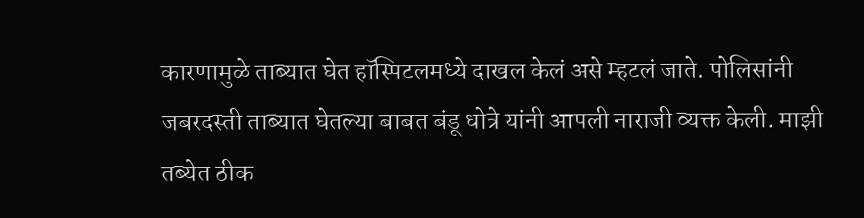कारणामुळे ताब्यात घेत हॉस्पिटलमध्ये दाखल केलं असे म्हटलं जाते. पोलिसांनी जबरदस्ती ताब्यात घेतल्या बाबत बंडू धोत्रे यांनी आपली नाराजी व्यक्त केली. माझी तब्येत ठीक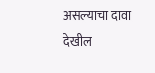असल्याचा दावा देखील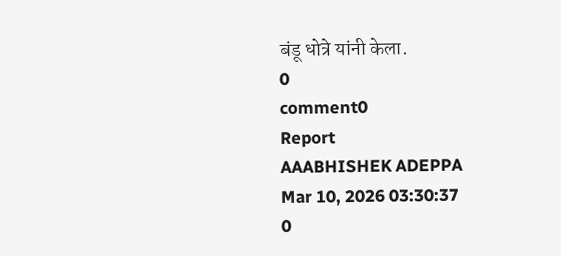बंडू धोत्रे यांनी केला.
0
comment0
Report
AAABHISHEK ADEPPA
Mar 10, 2026 03:30:37
0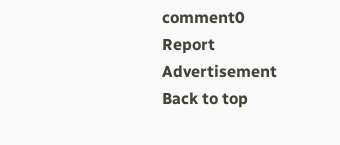comment0
Report
Advertisement
Back to top